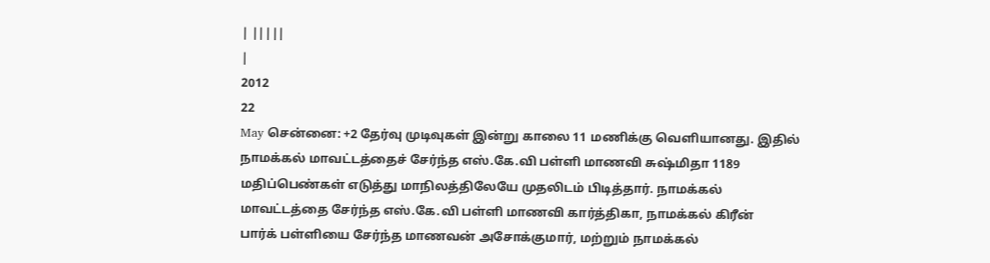| |||||
|
2012
22
May சென்னை: +2 தேர்வு முடிவுகள் இன்று காலை 11 மணிக்கு வெளியானது. இதில்
நாமக்கல் மாவட்டத்தைச் சேர்ந்த எஸ்.கே.வி பள்ளி மாணவி சுஷ்மிதா 1189
மதிப்பெண்கள் எடுத்து மாநிலத்திலேயே முதலிடம் பிடித்தார். நாமக்கல்
மாவட்டத்தை சேர்ந்த எஸ்.கே.வி பள்ளி மாணவி கார்த்திகா, நாமக்கல் கிரீன்
பார்க் பள்ளியை சேர்ந்த மாணவன் அசோக்குமார், மற்றும் நாமக்கல்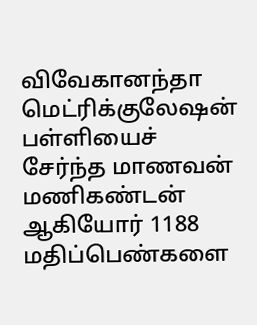விவேகானந்தா
மெட்ரிக்குலேஷன் பள்ளியைச் சேர்ந்த மாணவன் மணிகண்டன் ஆகியோர் 1188
மதிப்பெண்களை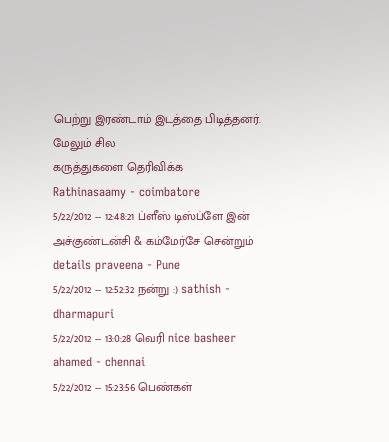பெற்று இரண்டாம் இடத்தை பிடித்தனர்.
மேலும் சில
கருத்துகளை தெரிவிக்க
Rathinasaamy - coimbatore
5/22/2012 -- 12:48:21 ப்ளீஸ் டிஸ்ப்ளே இன் அச்குண்டன்சி & கம்மேர்சே சென்றும் details praveena - Pune
5/22/2012 -- 12:52:32 நன்று :) sathish - dharmapuri
5/22/2012 -- 13:0:28 வெரி nice basheer ahamed - chennai
5/22/2012 -- 15:23:56 பெண்கள்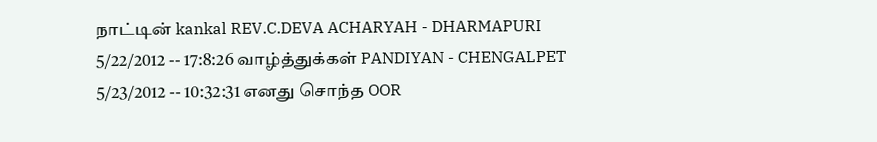நாட்டின் kankal REV.C.DEVA ACHARYAH - DHARMAPURI
5/22/2012 -- 17:8:26 வாழ்த்துக்கள் PANDIYAN - CHENGALPET
5/23/2012 -- 10:32:31 எனது சொந்த OOR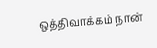ஒத்திவாக்கம் நான்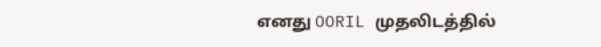எனது OORIL முதலிடத்தில்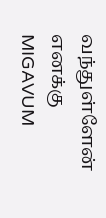வந்துள்ளேன் எனக்கு MIGAVUM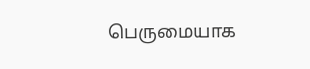பெருமையாக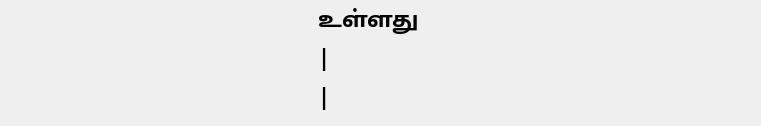உள்ளது
|
|